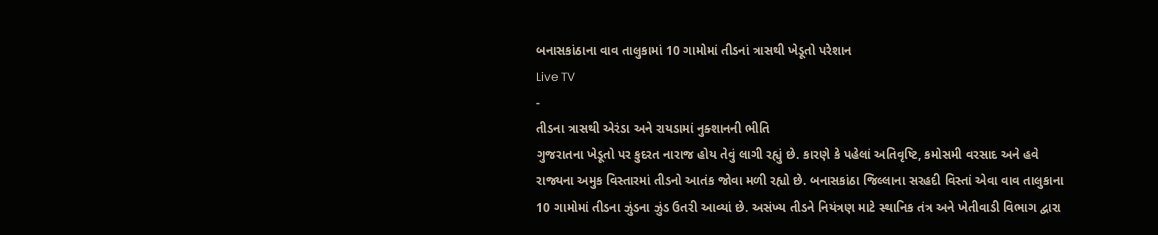બનાસકાંઠાના વાવ તાલુકામાં 10 ગામોમાં તીડનાં ત્રાસથી ખેડૂતો પરેશાન
Live TV
-
તીડના ત્રાસથી એરંડા અને રાયડામાં નુક્શાનની ભીતિ
ગુજરાતના ખેડૂતો પર કુદરત નારાજ હોય તેવું લાગી રહ્યું છે. કારણે કે પહેલાં અતિવૃષ્ટિ, કમોસમી વરસાદ અને હવે રાજ્યના અમુક વિસ્તારમાં તીડનો આતંક જોવા મળી રહ્યો છે. બનાસકાંઠા જિલ્લાના સરહદી વિસ્તાં એવા વાવ તાલુકાના 10 ગામોમાં તીડના ઝુંડના ઝુંડ ઉતરી આવ્યાં છે. અસંખ્ય તીડને નિયંત્રણ માટે સ્થાનિક તંત્ર અને ખેતીવાડી વિભાગ દ્વારા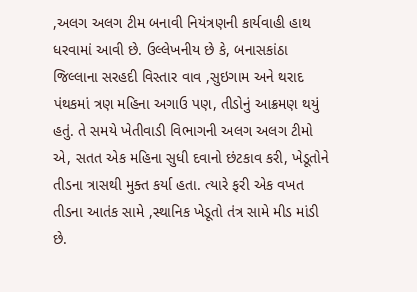,અલગ અલગ ટીમ બનાવી નિયંત્રણની કાર્યવાહી હાથ ધરવામાં આવી છે. ઉલ્લેખનીય છે કે, બનાસકાંઠા જિલ્લાના સરહદી વિસ્તાર વાવ ,સુઇગામ અને થરાદ પંથકમાં ત્રણ મહિના અગાઉ પણ, તીડોનું આક્રમણ થયું હતું. તે સમયે ખેતીવાડી વિભાગની અલગ અલગ ટીમો એ, સતત એક મહિના સુધી દવાનો છંટકાવ કરી, ખેડૂતોને તીડના ત્રાસથી મુક્ત કર્યા હતા. ત્યારે ફરી એક વખત તીડના આતંક સામે ,સ્થાનિક ખેડૂતો તંત્ર સામે મીડ માંડી છે.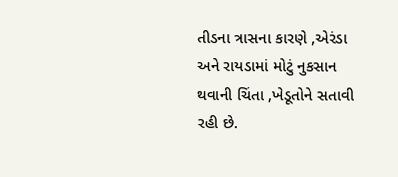તીડના ત્રાસના કારણે ,એરંડા અને રાયડામાં મોટું નુકસાન થવાની ચિંતા ,ખેડૂતોને સતાવી રહી છે.